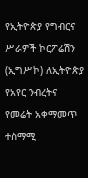የኢትዮጵያ የግብርና ሥራዎች ኮርፖሬሽን (ኢግሥኮ) ለኢትዮጵያ የአየር ንብረትና የመሬት አቀማመጥ ተስማሚ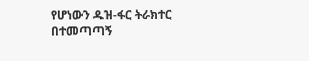የሆነውን ዱዝ-ፋር ትራክተር በተመጣጣኝ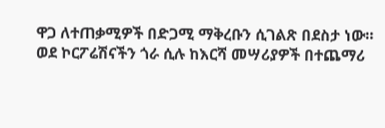ዋጋ ለተጠቃሚዎች በድጋሚ ማቅረቡን ሲገልጽ በደስታ ነው።
ወደ ኮርፖሬሽናችን ጎራ ሲሉ ከእርሻ መሣሪያዎች በተጨማሪ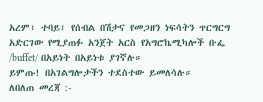አረም፣ ተባይ፣ የሰብል በሽታና የመጋዘን ነፍሳትን ጥርግርግ አድርገው የሚያጠፉ አንጀት አርስ የአግሮኬሚካሎች ቡፌ /buffet/ በአይነት በአይነቱ ያገኛሉ።
ይምጡ! በአገልግሎታችን ተደስተው ይመለሳሉ።
ለበለጠ መረጃ :-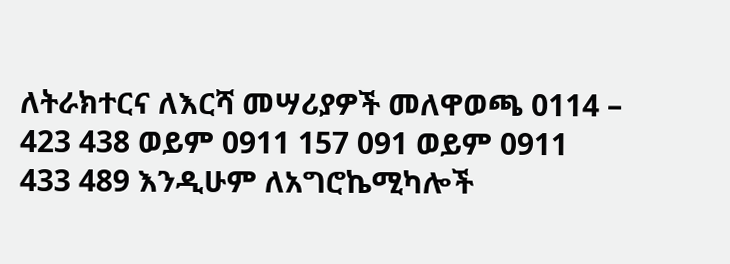ለትራክተርና ለእርሻ መሣሪያዎች መለዋወጫ 0114 – 423 438 ወይም 0911 157 091 ወይም 0911 433 489 እንዲሁም ለአግሮኬሚካሎች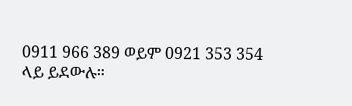0911 966 389 ወይም 0921 353 354 ላይ ይደውሉ።